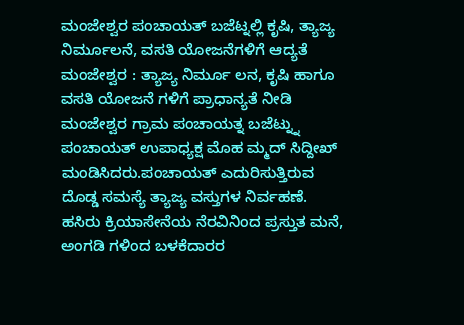ಮಂಜೇಶ್ವರ ಪಂಚಾಯತ್ ಬಜೆಟ್ನಲ್ಲಿ ಕೃಷಿ, ತ್ಯಾಜ್ಯ ನಿರ್ಮೂಲನೆ, ವಸತಿ ಯೋಜನೆಗಳಿಗೆ ಆದ್ಯತೆ
ಮಂಜೇಶ್ವರ : ತ್ಯಾಜ್ಯ ನಿರ್ಮೂ ಲನ, ಕೃಷಿ ಹಾಗೂ ವಸತಿ ಯೋಜನೆ ಗಳಿಗೆ ಪ್ರಾಧಾನ್ಯತೆ ನೀಡಿ ಮಂಜೇಶ್ವರ ಗ್ರಾಮ ಪಂಚಾಯತ್ನ ಬಜೆಟ್ನ್ನು ಪಂಚಾಯತ್ ಉಪಾಧ್ಯಕ್ಷ ಮೊಹ ಮ್ಮದ್ ಸಿದ್ದೀಖ್ ಮಂಡಿಸಿದರು.ಪಂಚಾಯತ್ ಎದುರಿಸುತ್ತಿರುವ ದೊಡ್ಡ ಸಮಸ್ಯೆ ತ್ಯಾಜ್ಯ ವಸ್ತುಗಳ ನಿರ್ವಹಣೆ. ಹಸಿರು ಕ್ರಿಯಾಸೇನೆಯ ನೆರವಿನಿಂದ ಪ್ರಸ್ತುತ ಮನೆ, ಅಂಗಡಿ ಗಳಿಂದ ಬಳಕೆದಾರರ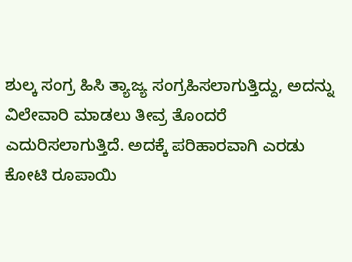ಶುಲ್ಕ ಸಂಗ್ರ ಹಿಸಿ ತ್ಯಾಜ್ಯ ಸಂಗ್ರಹಿಸಲಾಗುತ್ತಿದ್ದು, ಅದನ್ನು ವಿಲೇವಾರಿ ಮಾಡಲು ತೀವ್ರ ತೊಂದರೆ ಎದುರಿಸಲಾಗುತ್ತಿದೆ. ಅದಕ್ಕೆ ಪರಿಹಾರವಾಗಿ ಎರಡು ಕೋಟಿ ರೂಪಾಯಿ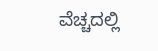ವೆಚ್ಚದಲ್ಲಿ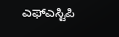ಎಫ್ಎಸ್ಟಿಪಿ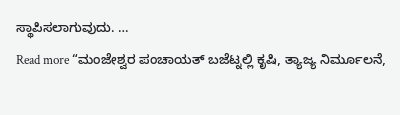ಸ್ಥಾಪಿಸಲಾಗುವುದು. …
Read more “ಮಂಜೇಶ್ವರ ಪಂಚಾಯತ್ ಬಜೆಟ್ನಲ್ಲಿ ಕೃಷಿ, ತ್ಯಾಜ್ಯ ನಿರ್ಮೂಲನೆ,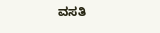ವಸತಿ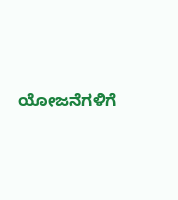ಯೋಜನೆಗಳಿಗೆ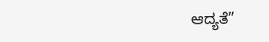ಆದ್ಯತೆ”